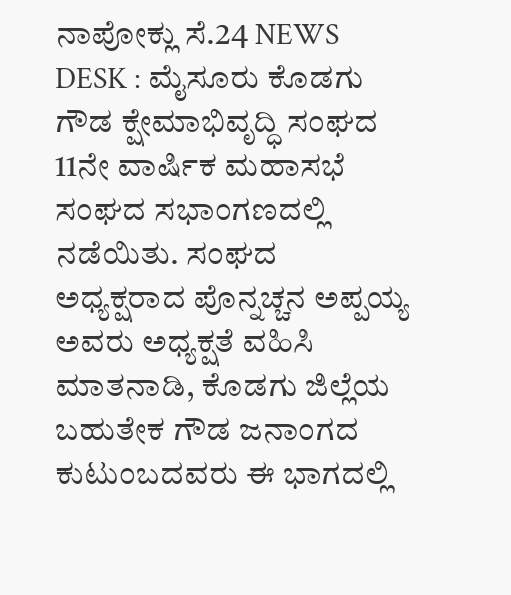ನಾಪೋಕ್ಲು ಸೆ.24 NEWS DESK : ಮೈಸೂರು ಕೊಡಗು ಗೌಡ ಕ್ಷೇಮಾಭಿವೃದ್ಧಿ ಸಂಘದ 11ನೇ ವಾರ್ಷಿಕ ಮಹಾಸಭೆ ಸಂಘದ ಸಭಾಂಗಣದಲ್ಲಿ ನಡೆಯಿತು. ಸಂಘದ ಅಧ್ಯಕ್ಷರಾದ ಪೊನ್ನಚ್ಚನ ಅಪ್ಪಯ್ಯ ಅವರು ಅಧ್ಯಕ್ಷತೆ ವಹಿಸಿ ಮಾತನಾಡಿ, ಕೊಡಗು ಜಿಲ್ಲೆಯ ಬಹುತೇಕ ಗೌಡ ಜನಾಂಗದ ಕುಟುಂಬದವರು ಈ ಭಾಗದಲ್ಲಿ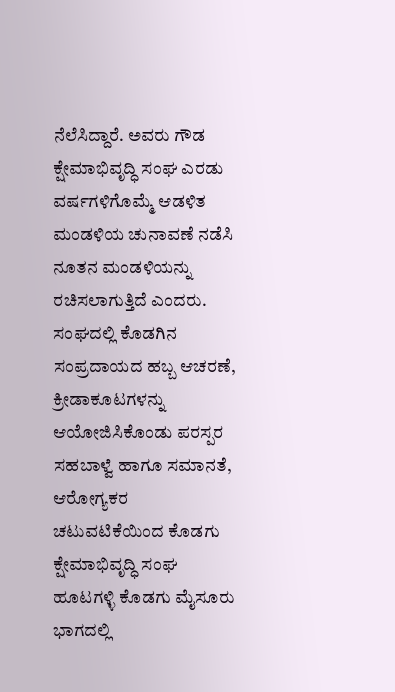ನೆಲೆಸಿದ್ದಾರೆ. ಅವರು ಗೌಡ ಕ್ಷೇಮಾಭಿವೃದ್ಧಿ ಸಂಘ ಎರಡು ವರ್ಷಗಳಿಗೊಮ್ಮೆ ಆಡಳಿತ ಮಂಡಳಿಯ ಚುನಾವಣೆ ನಡೆಸಿ ನೂತನ ಮಂಡಳಿಯನ್ನು ರಚಿಸಲಾಗುತ್ತಿದೆ ಎಂದರು. ಸಂಘದಲ್ಲಿ ಕೊಡಗಿನ ಸಂಪ್ರದಾಯದ ಹಬ್ಬ ಆಚರಣೆ, ಕ್ರೀಡಾಕೂಟಗಳನ್ನು ಆಯೋಜಿಸಿಕೊಂಡು ಪರಸ್ಪರ ಸಹಬಾಳ್ವೆ ಹಾಗೂ ಸಮಾನತೆ, ಆರೋಗ್ಯಕರ ಚಟುವಟಿಕೆಯಿಂದ ಕೊಡಗು ಕ್ಷೇಮಾಭಿವೃದ್ಧಿ ಸಂಘ ಹೂಟಗಳ್ಳಿ ಕೊಡಗು ಮೈಸೂರು ಭಾಗದಲ್ಲಿ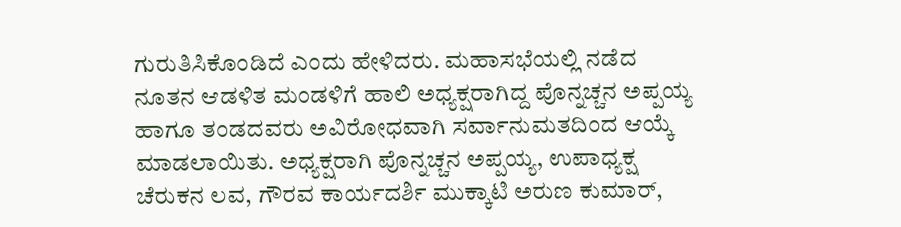ಗುರುತಿಸಿಕೊಂಡಿದೆ ಎಂದು ಹೇಳಿದರು. ಮಹಾಸಭೆಯಲ್ಲಿ ನಡೆದ ನೂತನ ಆಡಳಿತ ಮಂಡಳಿಗೆ ಹಾಲಿ ಅಧ್ಯಕ್ಷರಾಗಿದ್ದ ಪೊನ್ನಚ್ಚನ ಅಪ್ಪಯ್ಯ ಹಾಗೂ ತಂಡದವರು ಅವಿರೋಧವಾಗಿ ಸರ್ವಾನುಮತದಿಂದ ಆಯ್ಕೆ ಮಾಡಲಾಯಿತು. ಅಧ್ಯಕ್ಷರಾಗಿ ಪೊನ್ನಚ್ಚನ ಅಪ್ಪಯ್ಯ, ಉಪಾಧ್ಯಕ್ಷ ಚೆರುಕನ ಲವ, ಗೌರವ ಕಾರ್ಯದರ್ಶಿ ಮುಕ್ಕಾಟಿ ಅರುಣ ಕುಮಾರ್,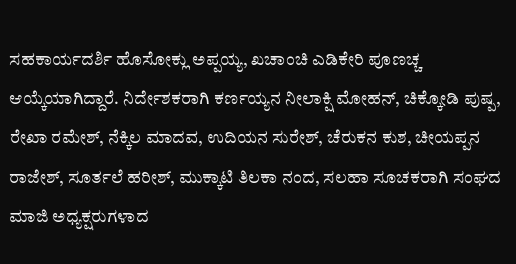ಸಹಕಾರ್ಯದರ್ಶಿ ಹೊಸೋಕ್ಲು ಅಪ್ಪಯ್ಯ, ಖಚಾಂಚಿ ಎಡಿಕೇರಿ ಪೂಣಚ್ಚ ಆಯ್ಕೆಯಾಗಿದ್ದಾರೆ. ನಿರ್ದೇಶಕರಾಗಿ ಕರ್ಣಯ್ಯನ ನೀಲಾಕ್ಷಿ ಮೋಹನ್, ಚಿಕ್ಕೋಡಿ ಪುಷ್ಪ, ರೇಖಾ ರಮೇಶ್, ನೆಕ್ಕಿಲ ಮಾದವ, ಉದಿಯನ ಸುರೇಶ್, ಚೆರುಕನ ಕುಶ, ಚೀಯಪ್ಪನ ರಾಜೇಶ್, ಸೂರ್ತಲೆ ಹರೀಶ್, ಮುಕ್ಕಾಟಿ ತಿಲಕಾ ನಂದ, ಸಲಹಾ ಸೂಚಕರಾಗಿ ಸಂಘದ ಮಾಜಿ ಅಧ್ಯಕ್ಷರುಗಳಾದ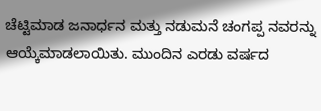ಚೆಟ್ಟಿಮಾಡ ಜನಾರ್ಧನ ಮತ್ತು ನಡುಮನೆ ಚಂಗಪ್ಪ ನವರನ್ನು ಆಯ್ಕೆಮಾಡಲಾಯಿತು. ಮುಂದಿನ ಎರಡು ವರ್ಷದ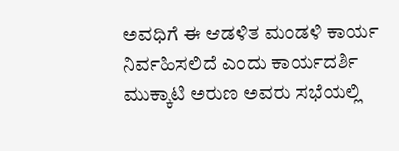ಅವಧಿಗೆ ಈ ಆಡಳಿತ ಮಂಡಳಿ ಕಾರ್ಯ ನಿರ್ವಹಿಸಲಿದೆ ಎಂದು ಕಾರ್ಯದರ್ಶಿ ಮುಕ್ಕಾಟಿ ಅರುಣ ಅವರು ಸಭೆಯಲ್ಲಿ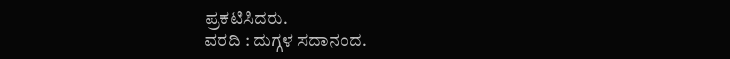ಪ್ರಕಟಿಸಿದರು.
ವರದಿ : ದುಗ್ಗಳ ಸದಾನಂದ.